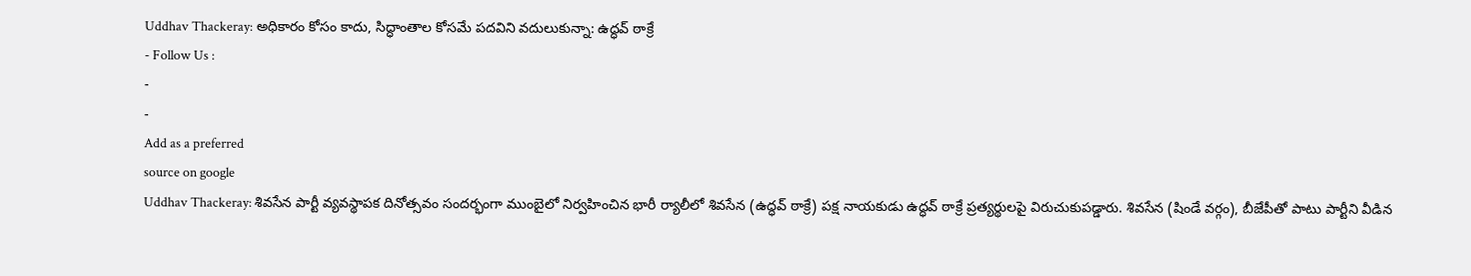Uddhav Thackeray: అధికారం కోసం కాదు, సిద్ధాంతాల కోసమే పదవిని వదులుకున్నా: ఉద్ధవ్ ఠాక్రే
- Follow Us :
-
-
Add as a preferred
source on google
Uddhav Thackeray: శివసేన పార్టీ వ్యవస్థాపక దినోత్సవం సందర్భంగా ముంబైలో నిర్వహించిన భారీ ర్యాలీలో శివసేన (ఉద్ధవ్ ఠాక్రే) పక్ష నాయకుడు ఉద్ధవ్ ఠాక్రే ప్రత్యర్థులపై విరుచుకుపడ్డారు. శివసేన (షిండే వర్గం), బీజేపీతో పాటు పార్టీని వీడిన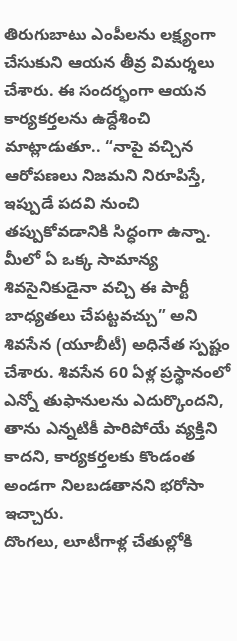తిరుగుబాటు ఎంపీలను లక్ష్యంగా చేసుకుని ఆయన తీవ్ర విమర్శలు చేశారు. ఈ సందర్భంగా ఆయన కార్యకర్తలను ఉద్దేశించి మాట్లాడుతూ.. “నాపై వచ్చిన ఆరోపణలు నిజమని నిరూపిస్తే, ఇప్పుడే పదవి నుంచి తప్పుకోవడానికి సిద్ధంగా ఉన్నా. మీలో ఏ ఒక్క సామాన్య శివసైనికుడైనా వచ్చి ఈ పార్టీ బాధ్యతలు చేపట్టవచ్చు” అని శివసేన (యూబీటీ) అధినేత స్పష్టం చేశారు. శివసేన 60 ఏళ్ల ప్రస్థానంలో ఎన్నో తుఫానులను ఎదుర్కొందని, తాను ఎన్నటికీ పారిపోయే వ్యక్తిని కాదని, కార్యకర్తలకు కొండంత అండగా నిలబడతానని భరోసా ఇచ్చారు.
దొంగలు, లూటీగాళ్ల చేతుల్లోకి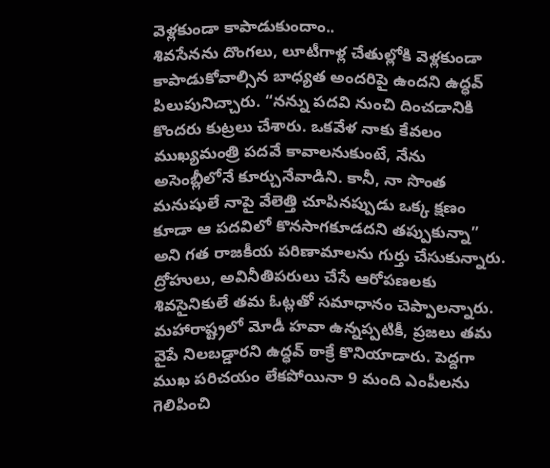వెళ్లకుండా కాపాడుకుందాం..
శివసేనను దొంగలు, లూటీగాళ్ల చేతుల్లోకి వెళ్లకుండా కాపాడుకోవాల్సిన బాధ్యత అందరిపై ఉందని ఉద్ధవ్ పిలుపునిచ్చారు. “నన్ను పదవి నుంచి దించడానికి కొందరు కుట్రలు చేశారు. ఒకవేళ నాకు కేవలం ముఖ్యమంత్రి పదవే కావాలనుకుంటే, నేను అసెంబ్లీలోనే కూర్చునేవాడిని. కానీ, నా సొంత మనుషులే నాపై వేలెత్తి చూపినప్పుడు ఒక్క క్షణం కూడా ఆ పదవిలో కొనసాగకూడదని తప్పుకున్నా” అని గత రాజకీయ పరిణామాలను గుర్తు చేసుకున్నారు. ద్రోహులు, అవినీతిపరులు చేసే ఆరోపణలకు శివసైనికులే తమ ఓట్లతో సమాధానం చెప్పాలన్నారు. మహారాష్ట్రలో మోడీ హవా ఉన్నప్పటికీ, ప్రజలు తమ వైపే నిలబడ్డారని ఉద్ధవ్ ఠాక్రే కొనియాడారు. పెద్దగా ముఖ పరిచయం లేకపోయినా 9 మంది ఎంపీలను గెలిపించి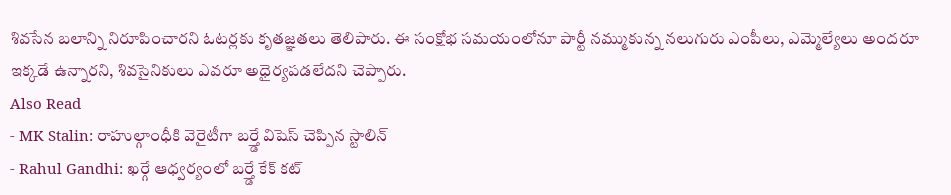శివసేన బలాన్ని నిరూపించారని ఓటర్లకు కృతజ్ఞతలు తెలిపారు. ఈ సంక్షోభ సమయంలోనూ పార్టీ నమ్ముకున్న నలుగురు ఎంపీలు, ఎమ్మెల్యేలు అందరూ ఇక్కడే ఉన్నారని, శివసైనికులు ఎవరూ అధైర్యపడలేదని చెప్పారు.
Also Read
- MK Stalin: రాహుల్గాంధీకి వెరైటీగా బర్త్డే విషెస్ చెప్పిన స్టాలిన్
- Rahul Gandhi: ఖర్గే ఆధ్వర్యంలో బర్త్డే కేక్ కట్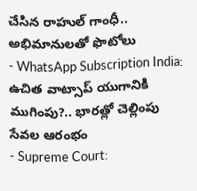చేసిన రాహుల్ గాంధీ.. అభిమానులతో ఫొటోలు
- WhatsApp Subscription India: ఉచిత వాట్సాప్ యుగానికి ముగింపు?.. భారత్లో చెల్లింపు సేవల ఆరంభం
- Supreme Court: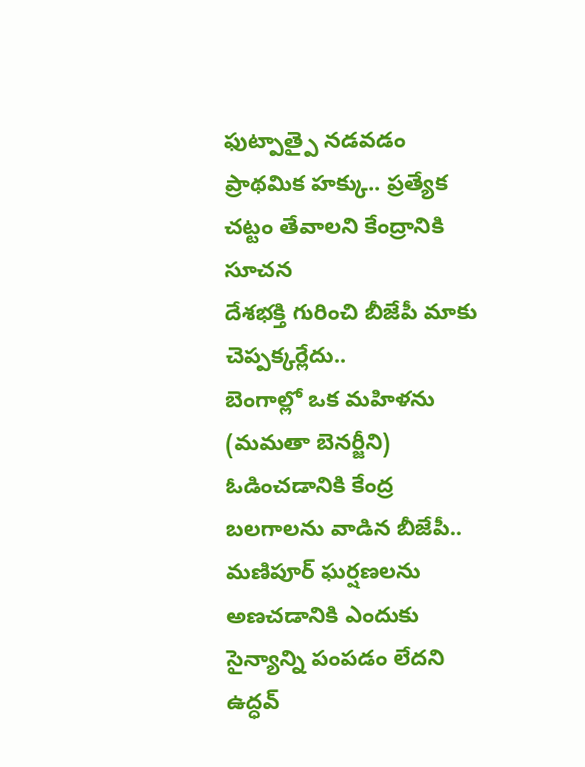ఫుట్పాత్పై నడవడం ప్రాథమిక హక్కు.. ప్రత్యేక చట్టం తేవాలని కేంద్రానికి సూచన
దేశభక్తి గురించి బీజేపీ మాకు చెప్పక్కర్లేదు..
బెంగాల్లో ఒక మహిళను (మమతా బెనర్జీని) ఓడించడానికి కేంద్ర బలగాలను వాడిన బీజేపీ.. మణిపూర్ ఘర్షణలను అణచడానికి ఎందుకు సైన్యాన్ని పంపడం లేదని ఉద్ధవ్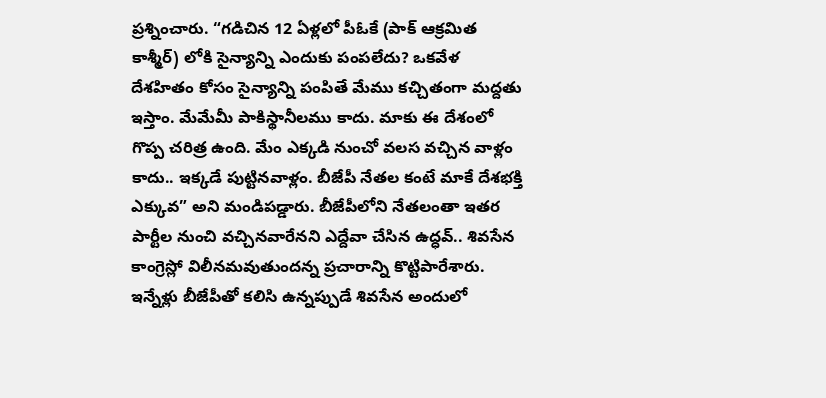ప్రశ్నించారు. “గడిచిన 12 ఏళ్లలో పీఓకే (పాక్ ఆక్రమిత కాశ్మీర్) లోకి సైన్యాన్ని ఎందుకు పంపలేదు? ఒకవేళ దేశహితం కోసం సైన్యాన్ని పంపితే మేము కచ్చితంగా మద్దతు ఇస్తాం. మేమేమీ పాకిస్థానీలము కాదు. మాకు ఈ దేశంలో గొప్ప చరిత్ర ఉంది. మేం ఎక్కడి నుంచో వలస వచ్చిన వాళ్లం కాదు.. ఇక్కడే పుట్టినవాళ్లం. బీజేపీ నేతల కంటే మాకే దేశభక్తి ఎక్కువ” అని మండిపడ్డారు. బీజేపీలోని నేతలంతా ఇతర పార్టీల నుంచి వచ్చినవారేనని ఎద్దేవా చేసిన ఉద్ధవ్.. శివసేన కాంగ్రెస్లో విలీనమవుతుందన్న ప్రచారాన్ని కొట్టిపారేశారు. ఇన్నేళ్లు బీజేపీతో కలిసి ఉన్నప్పుడే శివసేన అందులో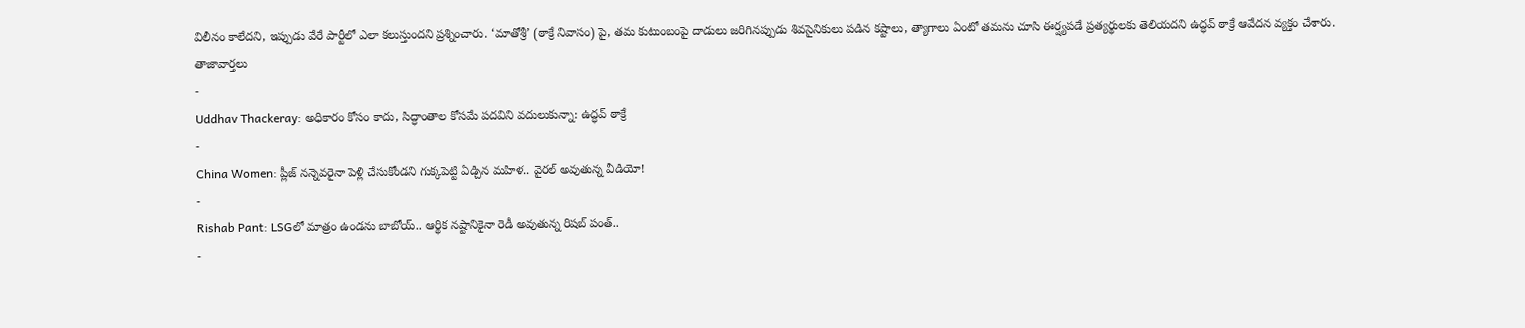విలీనం కాలేదని, ఇప్పుడు వేరే పార్టీలో ఎలా కలుస్తుందని ప్రశ్నించారు. ‘మాతోశ్రీ’ (ఠాక్రే నివాసం) పై, తమ కుటుంబంపై దాడులు జరిగినప్పుడు శివసైనికులు పడిన కష్టాలు, త్యాగాలు ఏంటో తమను చూసి ఈర్ష్యపడే ప్రత్యర్థులకు తెలియదని ఉద్ధవ్ ఠాక్రే ఆవేదన వ్యక్తం చేశారు.
తాజావార్తలు
-
Uddhav Thackeray: అధికారం కోసం కాదు, సిద్ధాంతాల కోసమే పదవిని వదులుకున్నా: ఉద్ధవ్ ఠాక్రే
-
China Women: ప్లీజ్ నన్నెవరైనా పెళ్లి చేసుకోండని గుక్కపెట్టి ఏడ్చిన మహిళ.. వైరల్ అవుతున్న వీడియో!
-
Rishab Pant: LSGలో మాత్రం ఉండను బాబోయ్.. ఆర్థిక నష్టానికైనా రెడీ అవుతున్న రిషబ్ పంత్..
-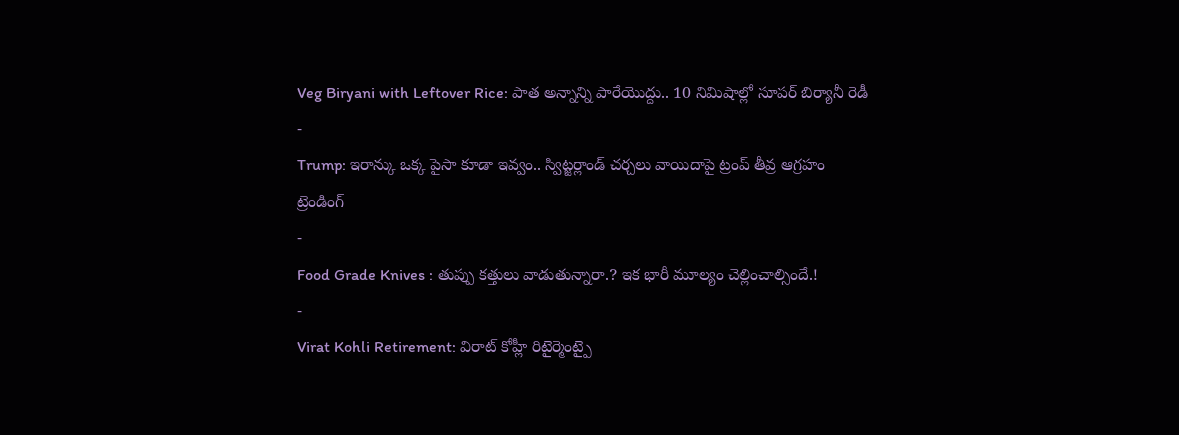Veg Biryani with Leftover Rice: పాత అన్నాన్ని పారేయొద్దు.. 10 నిమిషాల్లో సూపర్ బిర్యానీ రెడీ
-
Trump: ఇరాన్కు ఒక్క పైసా కూడా ఇవ్వం.. స్విట్జర్లాండ్ చర్చలు వాయిదాపై ట్రంప్ తీవ్ర ఆగ్రహం
ట్రెండింగ్
-
Food Grade Knives : తుప్పు కత్తులు వాడుతున్నారా.? ఇక భారీ మూల్యం చెల్లించాల్సిందే.!
-
Virat Kohli Retirement: విరాట్ కోహ్లీ రిటైర్మెంట్పై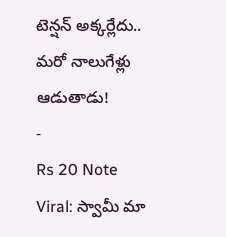టెన్షన్ అక్కర్లేదు.. మరో నాలుగేళ్లు ఆడుతాడు!
-
Rs 20 Note Viral: స్వామీ మా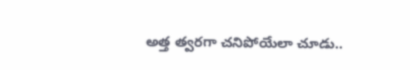అత్త త్వరగా చనిపోయేలా చూడు..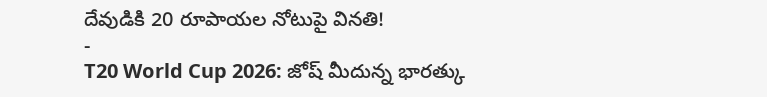దేవుడికి 20 రూపాయల నోటుపై వినతి!
-
T20 World Cup 2026: జోష్ మీదున్న భారత్కు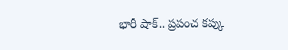భారీ షాక్.. ప్రపంచ కప్కు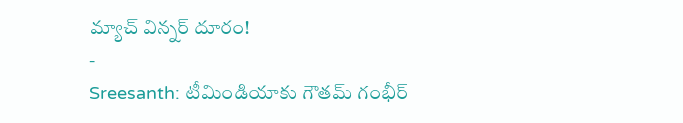మ్యాచ్ విన్నర్ దూరం!
-
Sreesanth: టీమిండియాకు గౌతమ్ గంభీర్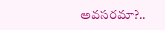అవసరమా?..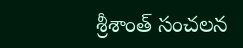శ్రీశాంత్ సంచలన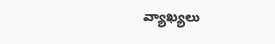వ్యాఖ్యలు